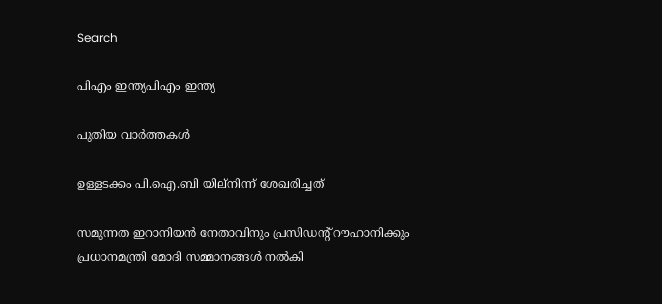Search

പിഎം ഇന്ത്യപിഎം ഇന്ത്യ

പുതിയ വാർത്തകൾ

ഉള്ളടക്കം പി.ഐ.ബി യില്നിന്ന് ശേഖരിച്ചത്

സമുന്നത ഇറാനിയന്‍ നേതാവിനും പ്രസിഡന്റ് റൗഹാനിക്കും പ്രധാനമന്ത്രി മോദി സമ്മാനങ്ങള്‍ നല്‍കി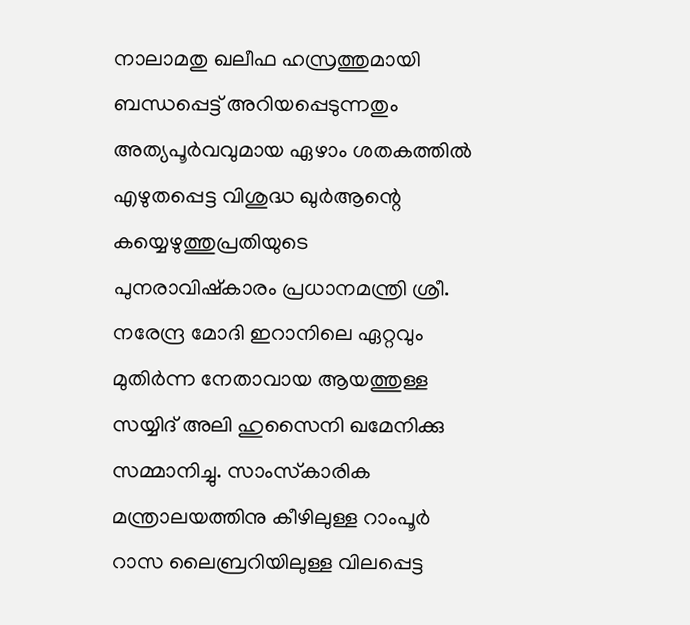നാലാമതു ഖലീഫ ഹസ്രത്തുമായി ബന്ധപ്പെട്ട് അറിയപ്പെടുന്നതും അത്യപൂര്‍വവുമായ ഏഴാം ശതകത്തില്‍ എഴുതപ്പെട്ട വിശുദ്ധ ഖുര്‍ആന്റെ കയ്യെഴുത്തുപ്രതിയുടെ പുനരാവിഷ്‌കാരം പ്രധാനമന്ത്രി ശ്രീ. നരേന്ദ്ര മോദി ഇറാനിലെ ഏറ്റവും മുതിര്‍ന്ന നേതാവായ ആയത്തുള്ള സയ്യിദ് അലി ഹുസൈനി ഖമേനിക്കു സമ്മാനിച്ചു. സാംസ്‌കാരിക മന്ത്രാലയത്തിനു കീഴിലുള്ള റാംപൂര്‍ റാസ ലൈബ്രറിയിലുള്ള വിലപ്പെട്ട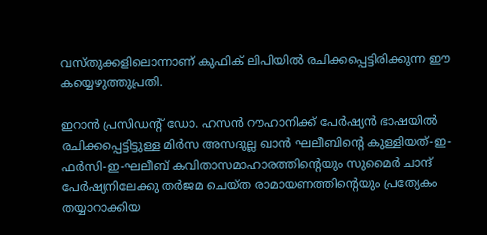വസ്തുക്കളിലൊന്നാണ് കുഫിക് ലിപിയില്‍ രചിക്കപ്പെട്ടിരിക്കുന്ന ഈ കയ്യെഴുത്തുപ്രതി.

ഇറാന്‍ പ്രസിഡന്റ് ഡോ. ഹസന്‍ റൗഹാനിക്ക് പേര്‍ഷ്യന്‍ ഭാഷയില്‍ രചിക്കപ്പെട്ടിട്ടുള്ള മിര്‍സ അസദുല്ല ഖാന്‍ ഘലീബിന്റെ കുള്ളിയത്-ഇ-ഫര്‍സി-ഇ-ഘലീബ് കവിതാസമാഹാരത്തിന്റെയും സുമൈര്‍ ചാന്ദ് പേര്‍ഷ്യനിലേക്കു തര്‍ജമ ചെയ്ത രാമായണത്തിന്റെയും പ്രത്യേകം തയ്യാറാക്കിയ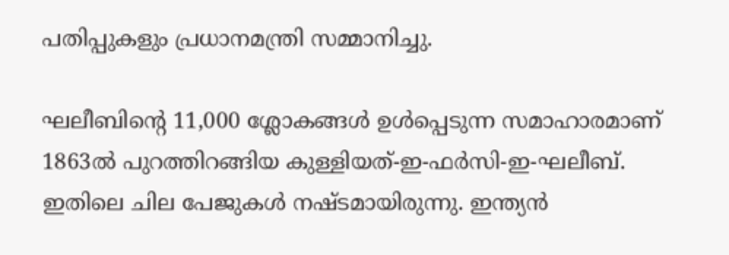പതിപ്പുകളും പ്രധാനമന്ത്രി സമ്മാനിച്ചു.

ഘലീബിന്റെ 11,000 ശ്ലോകങ്ങള്‍ ഉള്‍പ്പെടുന്ന സമാഹാരമാണ് 1863ല്‍ പുറത്തിറങ്ങിയ കുള്ളിയത്-ഇ-ഫര്‍സി-ഇ-ഘലീബ്. ഇതിലെ ചില പേജുകള്‍ നഷ്ടമായിരുന്നു. ഇന്ത്യന്‍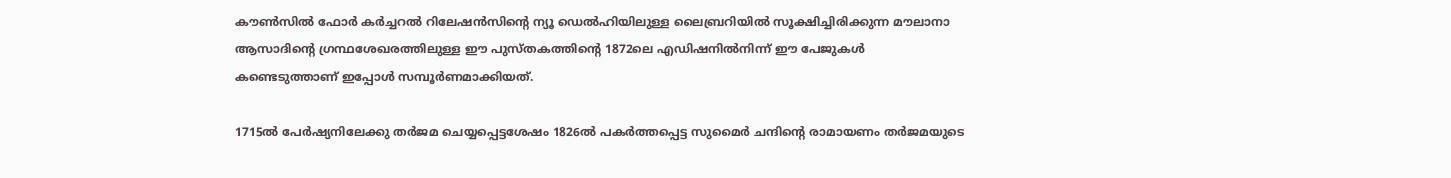കൗണ്‍സില്‍ ഫോര്‍ കര്‍ച്ചറല്‍ റിലേഷന്‍സിന്റെ ന്യൂ ഡെല്‍ഹിയിലുള്ള ലൈബ്രറിയില്‍ സൂക്ഷിച്ചിരിക്കുന്ന മൗലാനാ ആസാദിന്റെ ഗ്രന്ഥശേഖരത്തിലുള്ള ഈ പുസ്തകത്തിന്റെ 1872ലെ എഡിഷനില്‍നിന്ന് ഈ പേജുകള്‍ കണ്ടെടുത്താണ് ഇപ്പോള്‍ സമ്പൂര്‍ണമാക്കിയത്.

1715ല്‍ പേര്‍ഷ്യനിലേക്കു തര്‍ജമ ചെയ്യപ്പെട്ടശേഷം 1826ല്‍ പകര്‍ത്തപ്പെട്ട സുമൈര്‍ ചന്ദിന്റെ രാമായണം തര്‍ജമയുടെ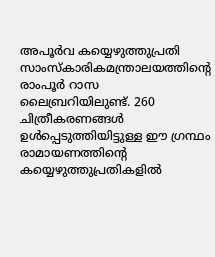അപൂര്‍വ കയ്യെഴുത്തുപ്രതി സാംസ്‌കാരികമന്ത്രാലയത്തിന്റെ രാംപൂര്‍ റാസ ലൈബ്രറിയിലുണ്ട്. 260 ചിത്രീകരണങ്ങള്‍ ഉള്‍പ്പെടുത്തിയിട്ടുള്ള ഈ ഗ്രന്ഥം രാമായണത്തിന്റെ കയ്യെഴുത്തുപ്രതികളില്‍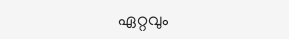ഏറ്റവും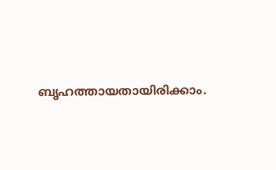ബൃഹത്തായതായിരിക്കാം.